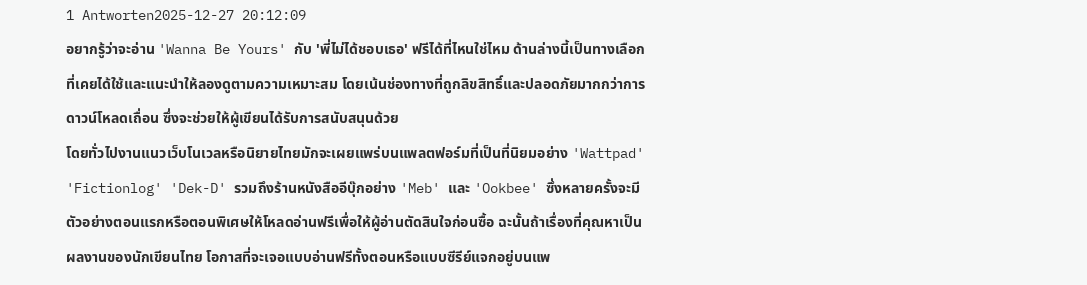1 Antworten2025-12-27 20:12:09
อยากรู้ว่าจะอ่าน 'Wanna Be Yours' กับ 'พี่ไม่ได้ชอบเธอ' ฟรีได้ที่ไหนใช่ไหม ด้านล่างนี้เป็นทางเลือกที่เคยได้ใช้และแนะนำให้ลองดูตามความเหมาะสม โดยเน้นช่องทางที่ถูกลิขสิทธิ์และปลอดภัยมากกว่าการดาวน์โหลดเถื่อน ซึ่งจะช่วยให้ผู้เขียนได้รับการสนับสนุนด้วย
โดยทั่วไปงานแนวเว็บโนเวลหรือนิยายไทยมักจะเผยแพร่บนแพลตฟอร์มที่เป็นที่นิยมอย่าง 'Wattpad' 'Fictionlog' 'Dek-D' รวมถึงร้านหนังสืออีบุ๊กอย่าง 'Meb' และ 'Ookbee' ซึ่งหลายครั้งจะมีตัวอย่างตอนแรกหรือตอนพิเศษให้โหลดอ่านฟรีเพื่อให้ผู้อ่านตัดสินใจก่อนซื้อ ฉะนั้นถ้าเรื่องที่คุณหาเป็นผลงานของนักเขียนไทย โอกาสที่จะเจอแบบอ่านฟรีทั้งตอนหรือแบบซีรีย์แจกอยู่บนแพ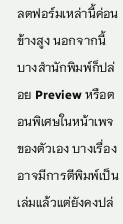ลตฟอร์มเหล่านี้ค่อนข้างสูง นอกจากนี้บางสำนักพิมพ์ก็ปล่อย Preview หรือตอนพิเศษในหน้าเพจของตัวเอง บางเรื่องอาจมีการตีพิมพ์เป็นเล่มแล้วแต่ยังคงปล่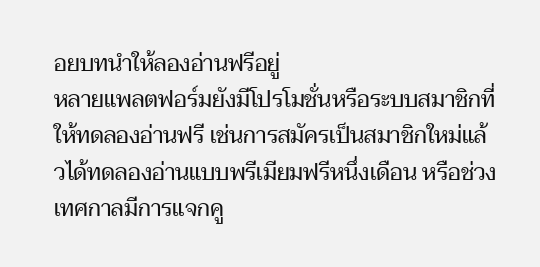อยบทนำให้ลองอ่านฟรีอยู่
หลายแพลตฟอร์มยังมีโปรโมชั่นหรือระบบสมาชิกที่ให้ทดลองอ่านฟรี เช่นการสมัครเป็นสมาชิกใหม่แล้วได้ทดลองอ่านแบบพรีเมียมฟรีหนึ่งเดือน หรือช่วงเทศกาลมีการแจกคู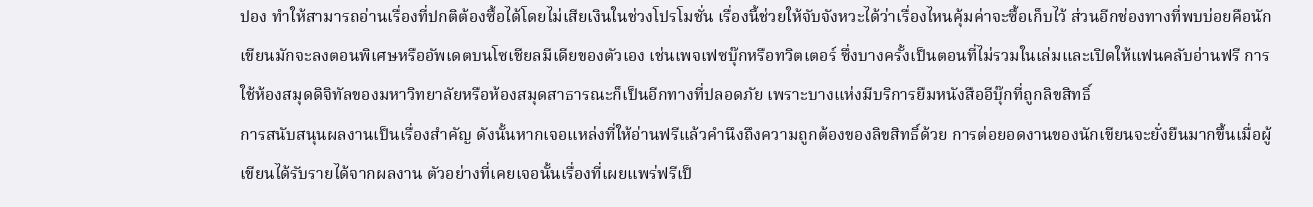ปอง ทำให้สามารถอ่านเรื่องที่ปกติต้องซื้อได้โดยไม่เสียเงินในช่วงโปรโมชั่น เรื่องนี้ช่วยให้จับจังหวะได้ว่าเรื่องไหนคุ้มค่าจะซื้อเก็บไว้ ส่วนอีกช่องทางที่พบบ่อยคือนักเขียนมักจะลงตอนพิเศษหรืออัพเดตบนโซเชียลมีเดียของตัวเอง เช่นเพจเฟซบุ๊กหรือทวิตเตอร์ ซึ่งบางครั้งเป็นตอนที่ไม่รวมในเล่มและเปิดให้แฟนคลับอ่านฟรี การใช้ห้องสมุดดิจิทัลของมหาวิทยาลัยหรือห้องสมุดสาธารณะก็เป็นอีกทางที่ปลอดภัย เพราะบางแห่งมีบริการยืมหนังสืออีบุ๊กที่ถูกลิขสิทธิ์
การสนับสนุนผลงานเป็นเรื่องสำคัญ ดังนั้นหากเจอแหล่งที่ให้อ่านฟรีแล้วคำนึงถึงความถูกต้องของลิขสิทธิ์ด้วย การต่อยอดงานของนักเขียนจะยั่งยืนมากขึ้นเมื่อผู้เขียนได้รับรายได้จากผลงาน ตัวอย่างที่เคยเจอนั้นเรื่องที่เผยแพร่ฟรีเป็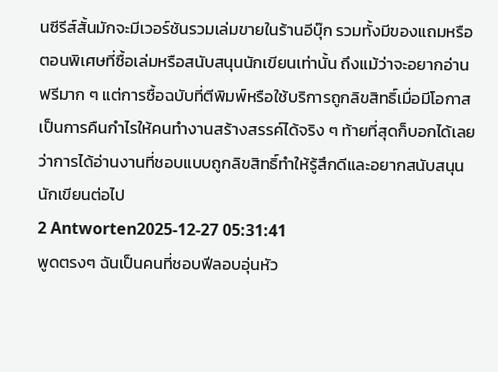นซีรีส์สั้นมักจะมีเวอร์ชันรวมเล่มขายในร้านอีบุ๊ก รวมทั้งมีของแถมหรือตอนพิเศษที่ซื้อเล่มหรือสนับสนุนนักเขียนเท่านั้น ถึงแม้ว่าจะอยากอ่านฟรีมาก ๆ แต่การซื้อฉบับที่ตีพิมพ์หรือใช้บริการถูกลิขสิทธิ์เมื่อมีโอกาสเป็นการคืนกำไรให้คนทำงานสร้างสรรค์ได้จริง ๆ ท้ายที่สุดก็บอกได้เลยว่าการได้อ่านงานที่ชอบแบบถูกลิขสิทธิ์ทำให้รู้สึกดีและอยากสนับสนุนนักเขียนต่อไป
2 Antworten2025-12-27 05:31:41
พูดตรงๆ ฉันเป็นคนที่ชอบฟีลอบอุ่นหัว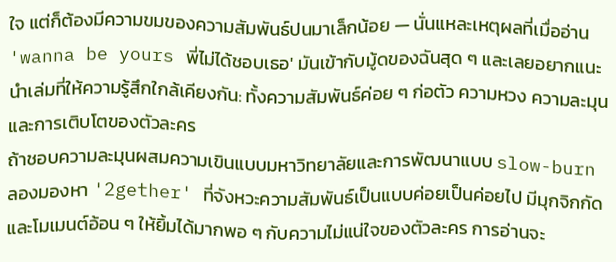ใจ แต่ก็ต้องมีความขมของความสัมพันธ์ปนมาเล็กน้อย — นั่นแหละเหตุผลที่เมื่ออ่าน 'wanna be yours พี่ไม่ได้ชอบเธอ' มันเข้ากับมู้ดของฉันสุด ๆ และเลยอยากแนะนำเล่มที่ให้ความรู้สึกใกล้เคียงกัน: ทั้งความสัมพันธ์ค่อย ๆ ก่อตัว ความหวง ความละมุน และการเติบโตของตัวละคร
ถ้าชอบความละมุนผสมความเขินแบบมหาวิทยาลัยและการพัฒนาแบบ slow-burn ลองมองหา '2gether' ที่จังหวะความสัมพันธ์เป็นแบบค่อยเป็นค่อยไป มีมุกจิกกัดและโมเมนต์อ้อน ๆ ให้ยิ้มได้มากพอ ๆ กับความไม่แน่ใจของตัวละคร การอ่านจะ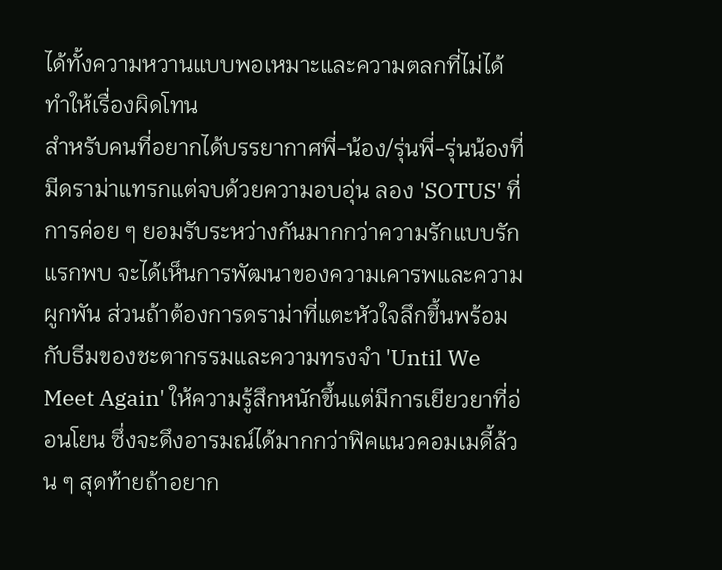ได้ทั้งความหวานแบบพอเหมาะและความตลกที่ไม่ได้ทำให้เรื่องผิดโทน
สำหรับคนที่อยากได้บรรยากาศพี่-น้อง/รุ่นพี่-รุ่นน้องที่มีดราม่าแทรกแต่จบด้วยความอบอุ่น ลอง 'SOTUS' ที่การค่อย ๆ ยอมรับระหว่างกันมากกว่าความรักแบบรักแรกพบ จะได้เห็นการพัฒนาของความเคารพและความผูกพัน ส่วนถ้าต้องการดราม่าที่แตะหัวใจลึกขึ้นพร้อมกับธีมของชะตากรรมและความทรงจำ 'Until We Meet Again' ให้ความรู้สึกหนักขึ้นแต่มีการเยียวยาที่อ่อนโยน ซึ่งจะดึงอารมณ์ได้มากกว่าฟิคแนวคอมเมดี้ล้วน ๆ สุดท้ายถ้าอยาก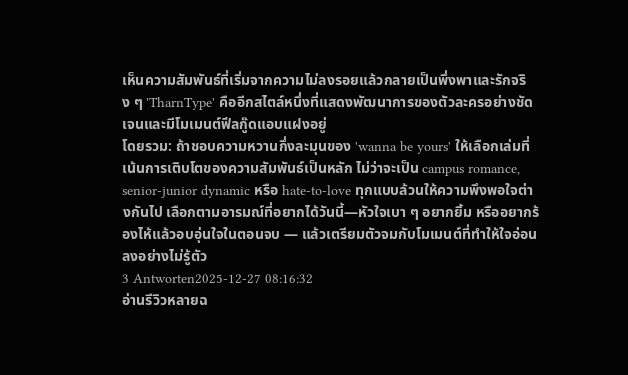เห็นความสัมพันธ์ที่เริ่มจากความไม่ลงรอยแล้วกลายเป็นพึ่งพาและรักจริง ๆ 'TharnType' คืออีกสไตล์หนึ่งที่แสดงพัฒนาการของตัวละครอย่างชัดเจนและมีโมเมนต์ฟีลกู๊ดแอบแฝงอยู่
โดยรวม: ถ้าชอบความหวานกึ่งละมุนของ 'wanna be yours' ให้เลือกเล่มที่เน้นการเติบโตของความสัมพันธ์เป็นหลัก ไม่ว่าจะเป็น campus romance, senior-junior dynamic หรือ hate-to-love ทุกแบบล้วนให้ความพึงพอใจต่างกันไป เลือกตามอารมณ์ที่อยากได้วันนี้—หัวใจเบา ๆ อยากยิ้ม หรืออยากร้องไห้แล้วอบอุ่นใจในตอนจบ — แล้วเตรียมตัวจมกับโมเมนต์ที่ทำให้ใจอ่อนลงอย่างไม่รู้ตัว
3 Antworten2025-12-27 08:16:32
อ่านรีวิวหลายฉ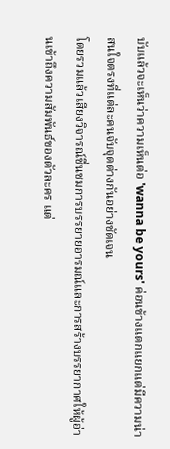บับแล้วจะเห็นว่าความเห็นต่อ 'wanna be yours' ค่อนข้างแตกแยกแต่มีความน่าสนใจตรงที่แต่ละคนจับจุดต่างกันอย่างชัดเจน
โดยรวมแล้วเสียงวิจารณ์ชื่นชมการบรรยายอารมณ์และการสร้างบรรยากาศให้ผู้อ่านเข้าถึงความสัมพันธ์ของตัวละคร แต่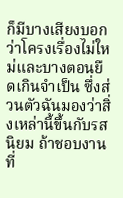ก็มีบางเสียงบอกว่าโครงเรื่องไม่ใหม่และบางตอนยืดเกินจำเป็น ซึ่งส่วนตัวฉันมองว่าสิ่งเหล่านี้ขึ้นกับรสนิยม ถ้าชอบงานที่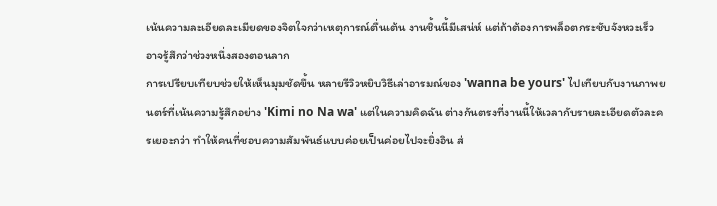เน้นความละเอียดละเมียดของจิตใจกว่าเหตุการณ์ตื่นเต้น งานชิ้นนี้มีเสน่ห์ แต่ถ้าต้องการพล็อตกระชับจังหวะเร็ว อาจรู้สึกว่าช่วงหนึ่งสองตอนลาก
การเปรียบเทียบช่วยให้เห็นมุมชัดขึ้น หลายรีวิวหยิบวิธีเล่าอารมณ์ของ 'wanna be yours' ไปเทียบกับงานภาพยนตร์ที่เน้นความรู้สึกอย่าง 'Kimi no Na wa' แต่ในความคิดฉัน ต่างกันตรงที่งานนี้ให้เวลากับรายละเอียดตัวละครเยอะกว่า ทำให้คนที่ชอบความสัมพันธ์แบบค่อยเป็นค่อยไปจะยิ่งอิน ส่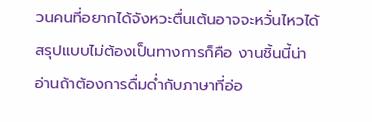วนคนที่อยากได้จังหวะตื่นเต้นอาจจะหวั่นไหวได้
สรุปแบบไม่ต้องเป็นทางการก็คือ งานชิ้นนี้น่าอ่านถ้าต้องการดื่มด่ำกับภาษาที่อ่อ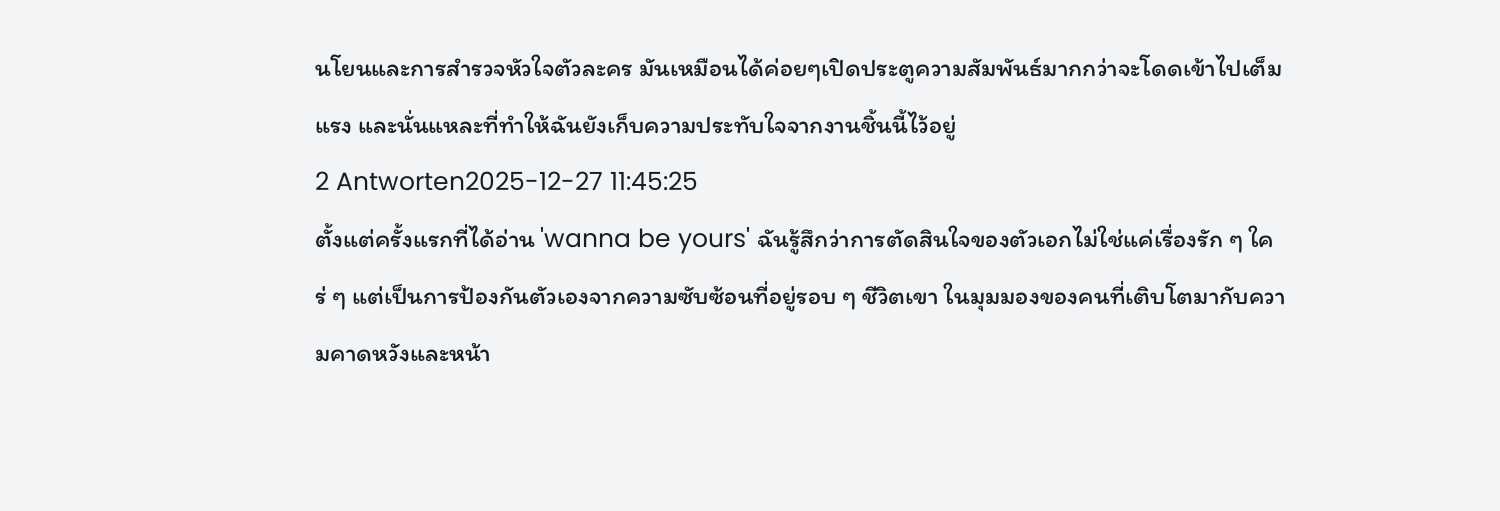นโยนและการสำรวจหัวใจตัวละคร มันเหมือนได้ค่อยๆเปิดประตูความสัมพันธ์มากกว่าจะโดดเข้าไปเต็มแรง และนั่นแหละที่ทำให้ฉันยังเก็บความประทับใจจากงานชิ้นนี้ไว้อยู่
2 Antworten2025-12-27 11:45:25
ตั้งแต่ครั้งแรกที่ได้อ่าน 'wanna be yours' ฉันรู้สึกว่าการตัดสินใจของตัวเอกไม่ใช่แค่เรื่องรัก ๆ ใคร่ ๆ แต่เป็นการป้องกันตัวเองจากความซับซ้อนที่อยู่รอบ ๆ ชีวิตเขา ในมุมมองของคนที่เติบโตมากับความคาดหวังและหน้า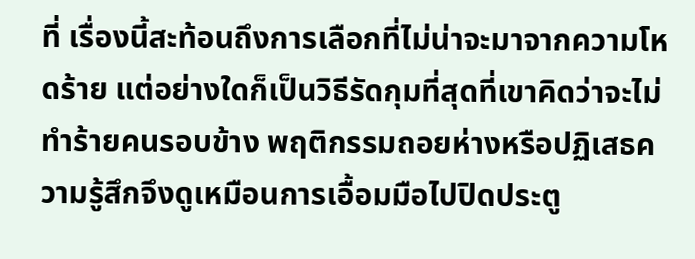ที่ เรื่องนี้สะท้อนถึงการเลือกที่ไม่น่าจะมาจากความโหดร้าย แต่อย่างใดก็เป็นวิธีรัดกุมที่สุดที่เขาคิดว่าจะไม่ทำร้ายคนรอบข้าง พฤติกรรมถอยห่างหรือปฏิเสธความรู้สึกจึงดูเหมือนการเอื้อมมือไปปิดประตู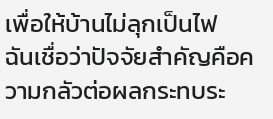เพื่อให้บ้านไม่ลุกเป็นไฟ
ฉันเชื่อว่าปัจจัยสำคัญคือความกลัวต่อผลกระทบระ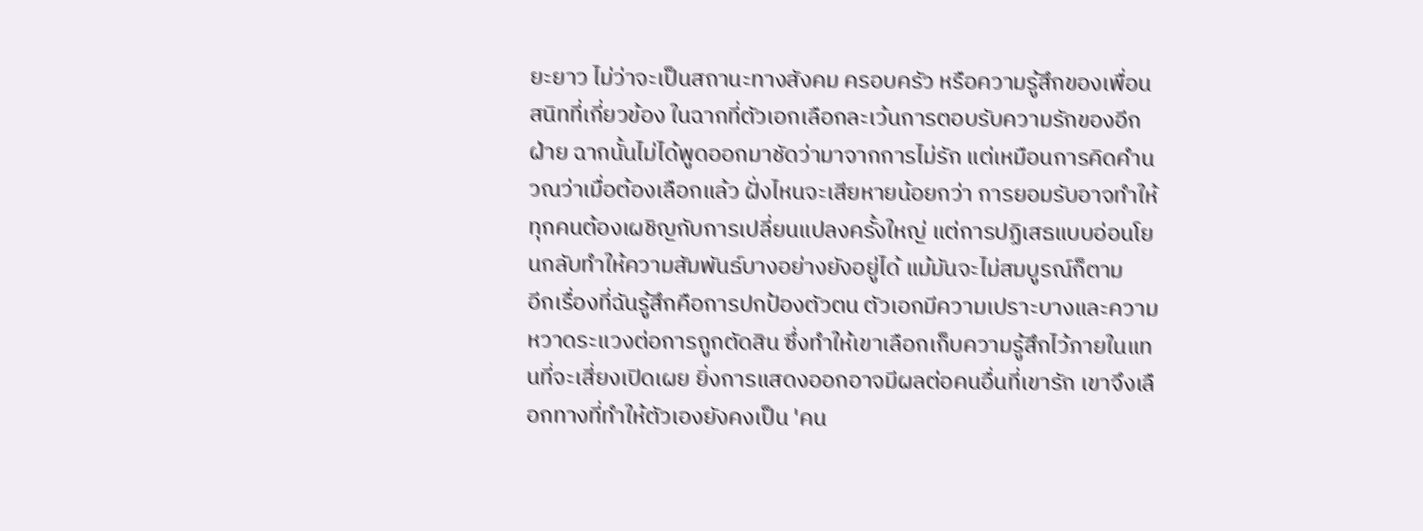ยะยาว ไม่ว่าจะเป็นสถานะทางสังคม ครอบครัว หรือความรู้สึกของเพื่อนสนิทที่เกี่ยวข้อง ในฉากที่ตัวเอกเลือกละเว้นการตอบรับความรักของอีกฝ่าย ฉากนั้นไม่ได้พูดออกมาชัดว่ามาจากการไม่รัก แต่เหมือนการคิดคำนวณว่าเมื่อต้องเลือกแล้ว ฝั่งไหนจะเสียหายน้อยกว่า การยอมรับอาจทำให้ทุกคนต้องเผชิญกับการเปลี่ยนแปลงครั้งใหญ่ แต่การปฏิเสธแบบอ่อนโยนกลับทำให้ความสัมพันธ์บางอย่างยังอยู่ได้ แม้มันจะไม่สมบูรณ์ก็ตาม
อีกเรื่องที่ฉันรู้สึกคือการปกป้องตัวตน ตัวเอกมีความเปราะบางและความหวาดระแวงต่อการถูกตัดสิน ซึ่งทำให้เขาเลือกเก็บความรู้สึกไว้ภายในแทนที่จะเสี่ยงเปิดเผย ยิ่งการแสดงออกอาจมีผลต่อคนอื่นที่เขารัก เขาจึงเลือกทางที่ทำให้ตัวเองยังคงเป็น 'คน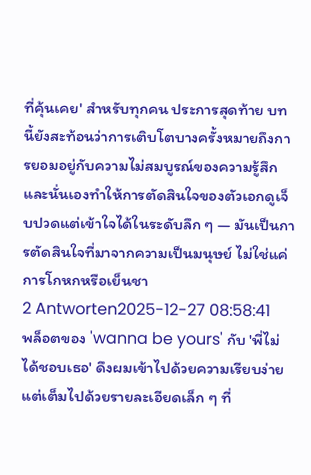ที่คุ้นเคย' สำหรับทุกคน ประการสุดท้าย บทนี้ยังสะท้อนว่าการเติบโตบางครั้งหมายถึงการยอมอยู่กับความไม่สมบูรณ์ของความรู้สึก และนั่นเองทำให้การตัดสินใจของตัวเอกดูเจ็บปวดแต่เข้าใจได้ในระดับลึก ๆ — มันเป็นการตัดสินใจที่มาจากความเป็นมนุษย์ ไม่ใช่แค่การโกหกหรือเย็นชา
2 Antworten2025-12-27 08:58:41
พล็อตของ 'wanna be yours' กับ 'พี่ไม่ได้ชอบเธอ' ดึงผมเข้าไปด้วยความเรียบง่ายแต่เต็มไปด้วยรายละเอียดเล็ก ๆ ที่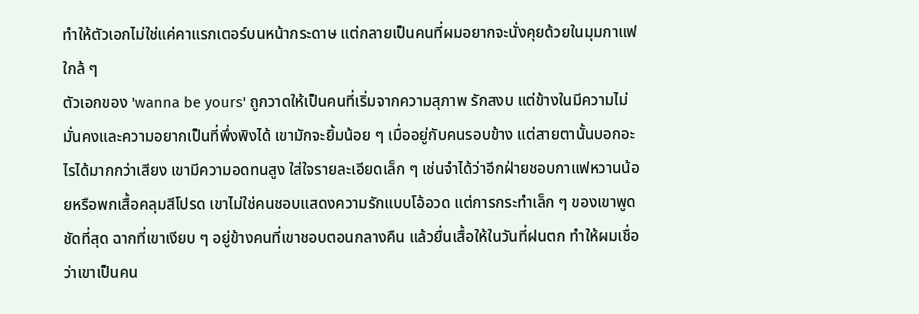ทำให้ตัวเอกไม่ใช่แค่คาแรกเตอร์บนหน้ากระดาษ แต่กลายเป็นคนที่ผมอยากจะนั่งคุยด้วยในมุมกาแฟใกล้ ๆ
ตัวเอกของ 'wanna be yours' ถูกวาดให้เป็นคนที่เริ่มจากความสุภาพ รักสงบ แต่ข้างในมีความไม่มั่นคงและความอยากเป็นที่พึ่งพิงได้ เขามักจะยิ้มน้อย ๆ เมื่ออยู่กับคนรอบข้าง แต่สายตานั้นบอกอะไรได้มากกว่าเสียง เขามีความอดทนสูง ใส่ใจรายละเอียดเล็ก ๆ เช่นจำได้ว่าอีกฝ่ายชอบกาแฟหวานน้อยหรือพกเสื้อคลุมสีโปรด เขาไม่ใช่คนชอบแสดงความรักแบบโอ้อวด แต่การกระทำเล็ก ๆ ของเขาพูดชัดที่สุด ฉากที่เขาเงียบ ๆ อยู่ข้างคนที่เขาชอบตอนกลางคืน แล้วยื่นเสื้อให้ในวันที่ฝนตก ทำให้ผมเชื่อว่าเขาเป็นคน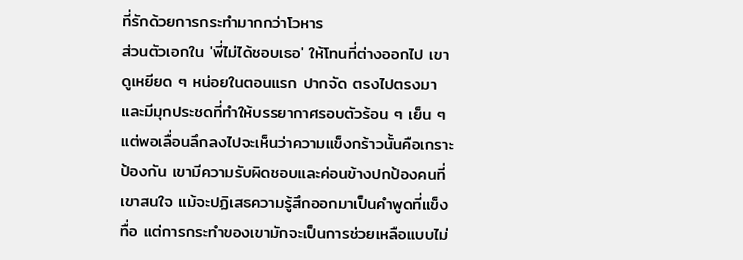ที่รักด้วยการกระทำมากกว่าโวหาร
ส่วนตัวเอกใน 'พี่ไม่ได้ชอบเธอ' ให้โทนที่ต่างออกไป เขาดูเหยียด ๆ หน่อยในตอนแรก ปากจัด ตรงไปตรงมา และมีมุกประชดที่ทำให้บรรยากาศรอบตัวร้อน ๆ เย็น ๆ แต่พอเลื่อนลึกลงไปจะเห็นว่าความแข็งกร้าวนั้นคือเกราะป้องกัน เขามีความรับผิดชอบและค่อนข้างปกป้องคนที่เขาสนใจ แม้จะปฏิเสธความรู้สึกออกมาเป็นคำพูดที่แข็งทื่อ แต่การกระทำของเขามักจะเป็นการช่วยเหลือแบบไม่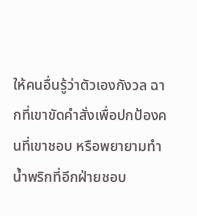ให้คนอื่นรู้ว่าตัวเองกังวล ฉากที่เขาขัดคำสั่งเพื่อปกป้องคนที่เขาชอบ หรือพยายามทำน้ำพริกที่อีกฝ่ายชอบ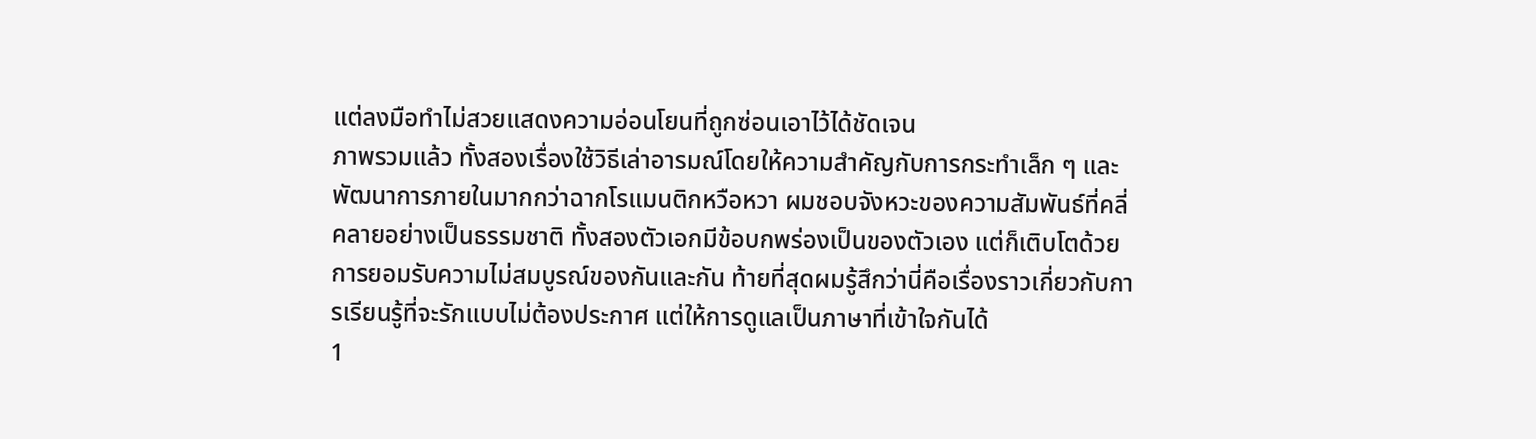แต่ลงมือทำไม่สวยแสดงความอ่อนโยนที่ถูกซ่อนเอาไว้ได้ชัดเจน
ภาพรวมแล้ว ทั้งสองเรื่องใช้วิธีเล่าอารมณ์โดยให้ความสำคัญกับการกระทำเล็ก ๆ และพัฒนาการภายในมากกว่าฉากโรแมนติกหวือหวา ผมชอบจังหวะของความสัมพันธ์ที่คลี่คลายอย่างเป็นธรรมชาติ ทั้งสองตัวเอกมีข้อบกพร่องเป็นของตัวเอง แต่ก็เติบโตด้วยการยอมรับความไม่สมบูรณ์ของกันและกัน ท้ายที่สุดผมรู้สึกว่านี่คือเรื่องราวเกี่ยวกับการเรียนรู้ที่จะรักแบบไม่ต้องประกาศ แต่ให้การดูแลเป็นภาษาที่เข้าใจกันได้
1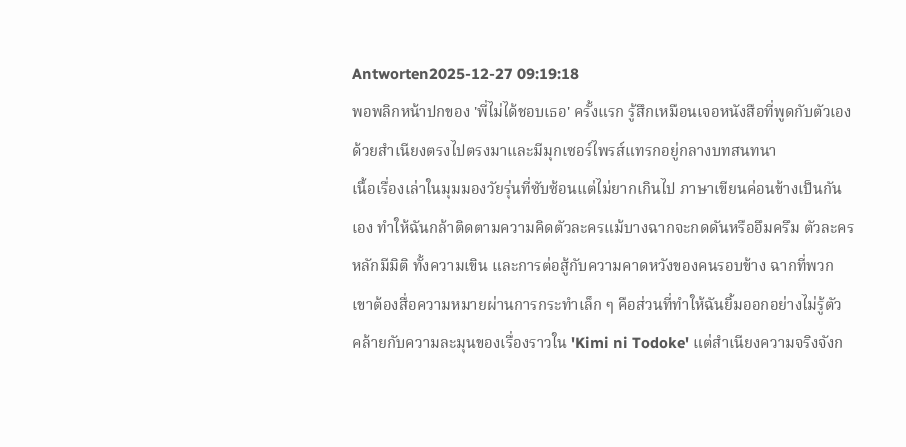Antworten2025-12-27 09:19:18
พอพลิกหน้าปกของ 'พี่ไม่ได้ชอบเธอ' ครั้งแรก รู้สึกเหมือนเจอหนังสือที่พูดกับตัวเองด้วยสำเนียงตรงไปตรงมาและมีมุกเซอร์ไพรส์แทรกอยู่กลางบทสนทนา
เนื้อเรื่องเล่าในมุมมองวัยรุ่นที่ซับซ้อนแต่ไม่ยากเกินไป ภาษาเขียนค่อนข้างเป็นกันเอง ทำให้ฉันกล้าติดตามความคิดตัวละครแม้บางฉากจะกดดันหรืออึมครึม ตัวละครหลักมีมิติ ทั้งความเขิน และการต่อสู้กับความคาดหวังของคนรอบข้าง ฉากที่พวกเขาต้องสื่อความหมายผ่านการกระทำเล็ก ๆ คือส่วนที่ทำให้ฉันยิ้มออกอย่างไม่รู้ตัว คล้ายกับความละมุนของเรื่องราวใน 'Kimi ni Todoke' แต่สำเนียงความจริงจังก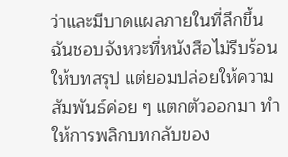ว่าและมีบาดแผลภายในที่ลึกขึ้น
ฉันชอบจังหวะที่หนังสือไม่รีบร้อนให้บทสรุป แต่ยอมปล่อยให้ความสัมพันธ์ค่อย ๆ แตกตัวออกมา ทำให้การพลิกบทกลับของ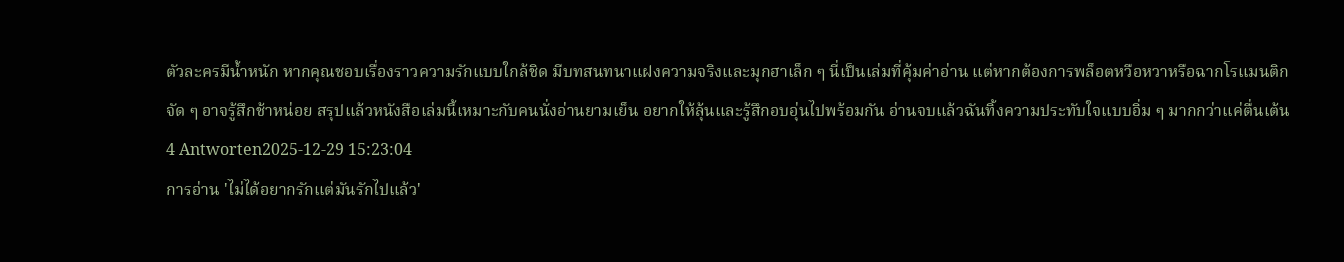ตัวละครมีน้ำหนัก หากคุณชอบเรื่องราวความรักแบบใกล้ชิด มีบทสนทนาแฝงความจริงและมุกฮาเล็ก ๆ นี่เป็นเล่มที่คุ้มค่าอ่าน แต่หากต้องการพล็อตหวือหวาหรือฉากโรแมนติกจัด ๆ อาจรู้สึกช้าหน่อย สรุปแล้วหนังสือเล่มนี้เหมาะกับคนนั่งอ่านยามเย็น อยากให้ลุ้นและรู้สึกอบอุ่นไปพร้อมกัน อ่านจบแล้วฉันทิ้งความประทับใจแบบอิ่ม ๆ มากกว่าแค่ตื่นเต้น
4 Antworten2025-12-29 15:23:04
การอ่าน 'ไม่ได้อยากรักแต่มันรักไปแล้ว'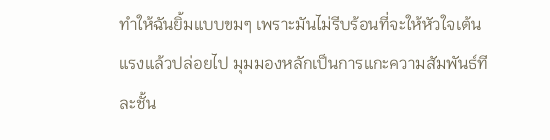ทำให้ฉันยิ้มแบบขมๆ เพราะมันไม่รีบร้อนที่จะให้หัวใจเต้นแรงแล้วปล่อยไป มุมมองหลักเป็นการแกะความสัมพันธ์ทีละชั้น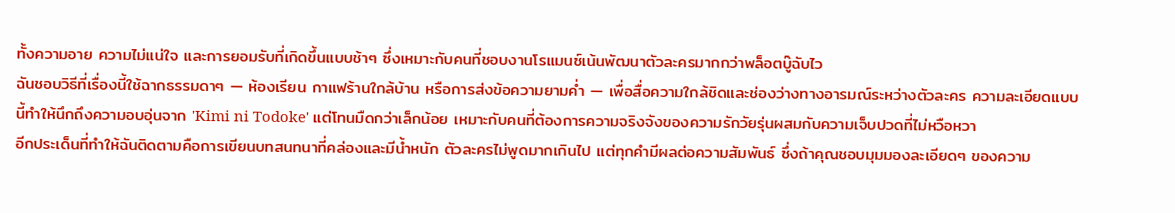ทั้งความอาย ความไม่แน่ใจ และการยอมรับที่เกิดขึ้นแบบช้าๆ ซึ่งเหมาะกับคนที่ชอบงานโรแมนซ์เน้นพัฒนาตัวละครมากกว่าพล็อตบู๊ฉับไว
ฉันชอบวิธีที่เรื่องนี้ใช้ฉากธรรมดาๆ — ห้องเรียน กาแฟร้านใกล้บ้าน หรือการส่งข้อความยามค่ำ — เพื่อสื่อความใกล้ชิดและช่องว่างทางอารมณ์ระหว่างตัวละคร ความละเอียดแบบนี้ทำให้นึกถึงความอบอุ่นจาก 'Kimi ni Todoke' แต่โทนมืดกว่าเล็กน้อย เหมาะกับคนที่ต้องการความจริงจังของความรักวัยรุ่นผสมกับความเจ็บปวดที่ไม่หวือหวา
อีกประเด็นที่ทำให้ฉันติดตามคือการเขียนบทสนทนาที่คล่องและมีน้ำหนัก ตัวละครไม่พูดมากเกินไป แต่ทุกคำมีผลต่อความสัมพันธ์ ซึ่งถ้าคุณชอบมุมมองละเอียดๆ ของความ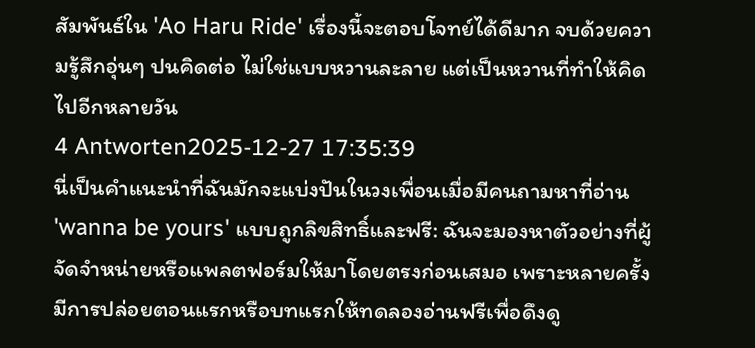สัมพันธ์ใน 'Ao Haru Ride' เรื่องนี้จะตอบโจทย์ได้ดีมาก จบด้วยความรู้สึกอุ่นๆ ปนคิดต่อ ไม่ใช่แบบหวานละลาย แต่เป็นหวานที่ทำให้คิดไปอีกหลายวัน
4 Antworten2025-12-27 17:35:39
นี่เป็นคำแนะนำที่ฉันมักจะแบ่งปันในวงเพื่อนเมื่อมีคนถามหาที่อ่าน 'wanna be yours' แบบถูกลิขสิทธิ์และฟรี: ฉันจะมองหาตัวอย่างที่ผู้จัดจำหน่ายหรือแพลตฟอร์มให้มาโดยตรงก่อนเสมอ เพราะหลายครั้งมีการปล่อยตอนแรกหรือบทแรกให้ทดลองอ่านฟรีเพื่อดึงดู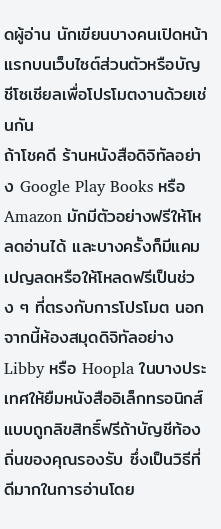ดผู้อ่าน นักเขียนบางคนเปิดหน้าแรกบนเว็บไซต์ส่วนตัวหรือบัญชีโซเชียลเพื่อโปรโมตงานด้วยเช่นกัน
ถ้าโชคดี ร้านหนังสือดิจิทัลอย่าง Google Play Books หรือ Amazon มักมีตัวอย่างฟรีให้โหลดอ่านได้ และบางครั้งก็มีแคมเปญลดหรือให้โหลดฟรีเป็นช่วง ๆ ที่ตรงกับการโปรโมต นอกจากนี้ห้องสมุดดิจิทัลอย่าง Libby หรือ Hoopla ในบางประเทศให้ยืมหนังสืออิเล็กทรอนิกส์แบบถูกลิขสิทธิ์ฟรีถ้าบัญชีท้องถิ่นของคุณรองรับ ซึ่งเป็นวิธีที่ดีมากในการอ่านโดย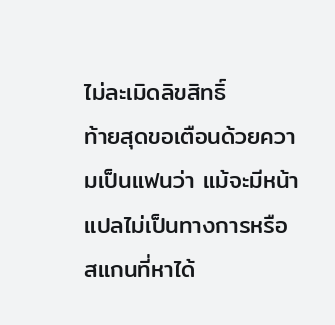ไม่ละเมิดลิขสิทธิ์
ท้ายสุดขอเตือนด้วยความเป็นแฟนว่า แม้จะมีหน้าแปลไม่เป็นทางการหรือสแกนที่หาได้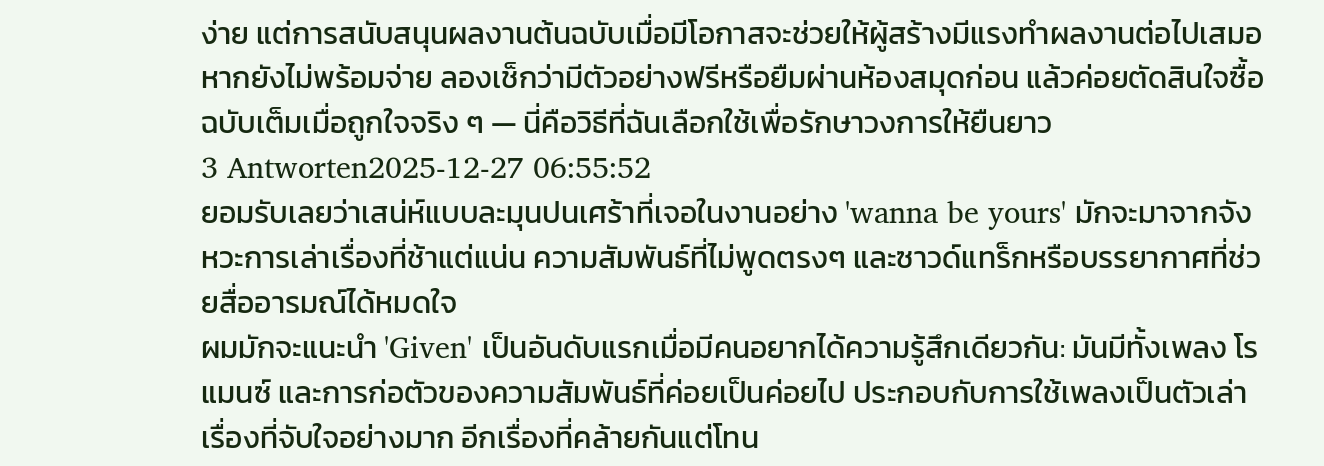ง่าย แต่การสนับสนุนผลงานต้นฉบับเมื่อมีโอกาสจะช่วยให้ผู้สร้างมีแรงทำผลงานต่อไปเสมอ หากยังไม่พร้อมจ่าย ลองเช็กว่ามีตัวอย่างฟรีหรือยืมผ่านห้องสมุดก่อน แล้วค่อยตัดสินใจซื้อฉบับเต็มเมื่อถูกใจจริง ๆ — นี่คือวิธีที่ฉันเลือกใช้เพื่อรักษาวงการให้ยืนยาว
3 Antworten2025-12-27 06:55:52
ยอมรับเลยว่าเสน่ห์แบบละมุนปนเศร้าที่เจอในงานอย่าง 'wanna be yours' มักจะมาจากจังหวะการเล่าเรื่องที่ช้าแต่แน่น ความสัมพันธ์ที่ไม่พูดตรงๆ และซาวด์แทร็กหรือบรรยากาศที่ช่วยสื่ออารมณ์ได้หมดใจ
ผมมักจะแนะนำ 'Given' เป็นอันดับแรกเมื่อมีคนอยากได้ความรู้สึกเดียวกัน: มันมีทั้งเพลง โรแมนซ์ และการก่อตัวของความสัมพันธ์ที่ค่อยเป็นค่อยไป ประกอบกับการใช้เพลงเป็นตัวเล่าเรื่องที่จับใจอย่างมาก อีกเรื่องที่คล้ายกันแต่โทน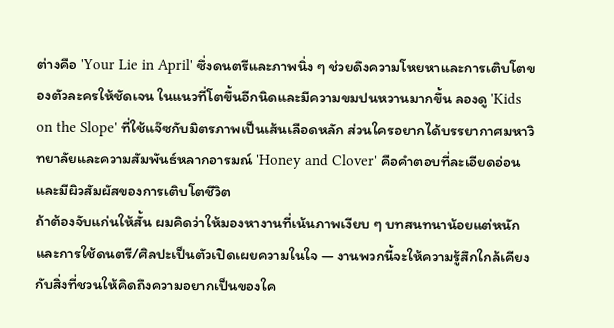ต่างคือ 'Your Lie in April' ซึ่งดนตรีและภาพนิ่ง ๆ ช่วยดึงความโหยหาและการเติบโตของตัวละครให้ชัดเจน ในแนวที่โตขึ้นอีกนิดและมีความขมปนหวานมากขึ้น ลองดู 'Kids on the Slope' ที่ใช้แจ๊ซกับมิตรภาพเป็นเส้นเลือดหลัก ส่วนใครอยากได้บรรยากาศมหาวิทยาลัยและความสัมพันธ์หลากอารมณ์ 'Honey and Clover' คือคำตอบที่ละเอียดอ่อนและมีผิวสัมผัสของการเติบโตชีวิต
ถ้าต้องจับแก่นให้สั้น ผมคิดว่าให้มองหางานที่เน้นภาพเงียบ ๆ บทสนทนาน้อยแต่หนัก และการใช้ดนตรี/ศิลปะเป็นตัวเปิดเผยความในใจ — งานพวกนี้จะให้ความรู้สึกใกล้เคียงกับสิ่งที่ชวนให้คิดถึงความอยากเป็นของใค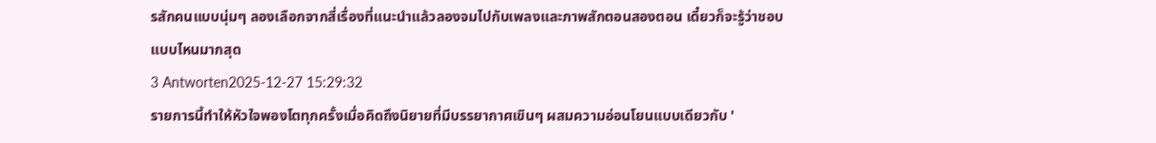รสักคนแบบนุ่มๆ ลองเลือกจากสี่เรื่องที่แนะนำแล้วลองจมไปกับเพลงและภาพสักตอนสองตอน เดี๋ยวก็จะรู้ว่าชอบแบบไหนมากสุด
3 Antworten2025-12-27 15:29:32
รายการนี้ทำให้หัวใจพองโตทุกครั้งเมื่อคิดถึงนิยายที่มีบรรยากาศเขินๆ ผสมความอ่อนโยนแบบเดียวกับ '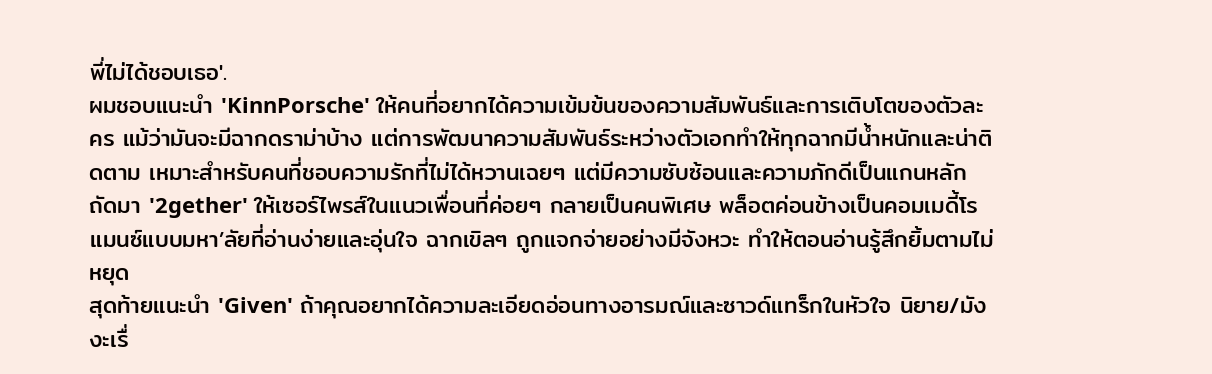พี่ไม่ได้ชอบเธอ'.
ผมชอบแนะนำ 'KinnPorsche' ให้คนที่อยากได้ความเข้มข้นของความสัมพันธ์และการเติบโตของตัวละคร แม้ว่ามันจะมีฉากดราม่าบ้าง แต่การพัฒนาความสัมพันธ์ระหว่างตัวเอกทำให้ทุกฉากมีน้ำหนักและน่าติดตาม เหมาะสำหรับคนที่ชอบความรักที่ไม่ได้หวานเฉยๆ แต่มีความซับซ้อนและความภักดีเป็นแกนหลัก
ถัดมา '2gether' ให้เซอร์ไพรส์ในแนวเพื่อนที่ค่อยๆ กลายเป็นคนพิเศษ พล็อตค่อนข้างเป็นคอมเมดี้โรแมนซ์แบบมหา’ลัยที่อ่านง่ายและอุ่นใจ ฉากเขิลๆ ถูกแจกจ่ายอย่างมีจังหวะ ทำให้ตอนอ่านรู้สึกยิ้มตามไม่หยุด
สุดท้ายแนะนำ 'Given' ถ้าคุณอยากได้ความละเอียดอ่อนทางอารมณ์และซาวด์แทร็กในหัวใจ นิยาย/มังงะเรื่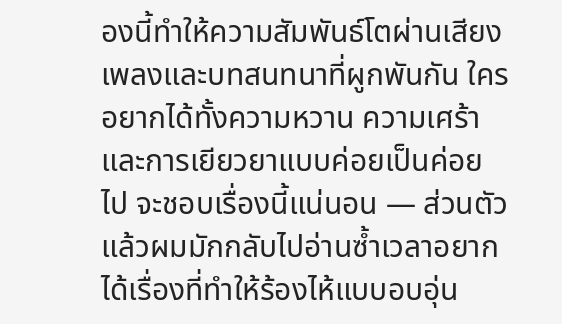องนี้ทำให้ความสัมพันธ์โตผ่านเสียงเพลงและบทสนทนาที่ผูกพันกัน ใครอยากได้ทั้งความหวาน ความเศร้า และการเยียวยาแบบค่อยเป็นค่อยไป จะชอบเรื่องนี้แน่นอน — ส่วนตัวแล้วผมมักกลับไปอ่านซ้ำเวลาอยากได้เรื่องที่ทำให้ร้องไห้แบบอบอุ่น